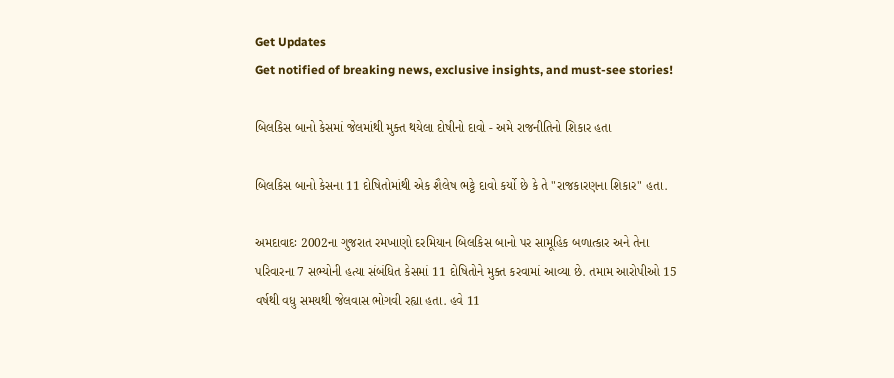Get Updates
Get notified of breaking news, exclusive insights, and must-see stories!

બિલકિસ બાનો કેસમાં જેલમાંથી મુક્ત થયેલા દોષીનો દાવો - અમે રાજનીતિનો શિકાર હતા

બિલકિસ બાનો કેસના 11 દોષિતોમાંથી એક શૈલેષ ભટ્ટે દાવો કર્યો છે કે તે "રાજકારણના શિકાર" હતા.

અમદાવાદઃ 2002ના ગુજરાત રમખાણો દરમિયાન બિલકિસ બાનો પર સામૂહિક બળાત્કાર અને તેના પરિવારના 7 સભ્યોની હત્યા સંબંધિત કેસમાં 11 દોષિતોને મુક્ત કરવામાં આવ્યા છે. તમામ આરોપીઓ 15 વર્ષથી વધુ સમયથી જેલવાસ ભોગવી રહ્યા હતા. હવે 11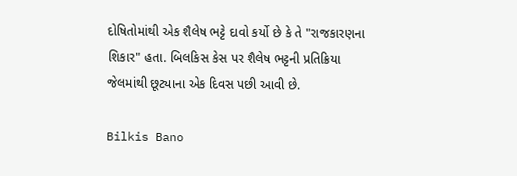દોષિતોમાંથી એક શૈલેષ ભટ્ટે દાવો કર્યો છે કે તે "રાજકારણના શિકાર" હતા. બિલકિસ કેસ પર શૈલેષ ભટ્ટની પ્રતિક્રિયા જેલમાંથી છૂટ્યાના એક દિવસ પછી આવી છે.

Bilkis Bano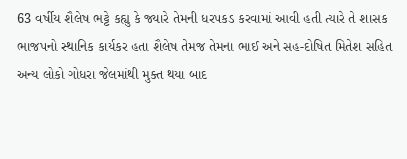63 વર્ષીય શૈલેષ ભટ્ટે કહ્યુ કે જ્યારે તેમની ધરપકડ કરવામાં આવી હતી ત્યારે તે શાસક ભાજપનો સ્થાનિક કાર્યકર હતા શૈલેષ તેમજ તેમના ભાઈ અને સહ-દોષિત મિતેશ સહિત અન્ય લોકો ગોધરા જેલમાંથી મુક્ત થયા બાદ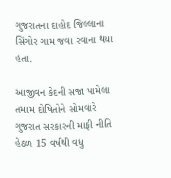ગુજરાતના દાહોદ જિલ્લાના સિંગોર ગામ જવા રવાના થયા હતા.

આજીવન કેદની સજા પામેલા તમામ દોષિતોને સોમવારે ગુજરાત સરકારની માફી નીતિ હેઠળ 15 વર્ષથી વધુ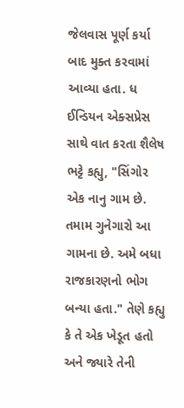જેલવાસ પૂર્ણ કર્યા બાદ મુક્ત કરવામાં આવ્યા હતા. ધ ઈન્ડિયન એક્સપ્રેસ સાથે વાત કરતા શૈલેષ ભટ્ટે કહ્યુ, "સિંગોર એક નાનુ ગામ છે. તમામ ગુનેગારો આ ગામના છે. અમે બધા રાજકારણનો ભોગ બન્યા હતા." તેણે કહ્યુ કે તે એક ખેડૂત હતો અને જ્યારે તેની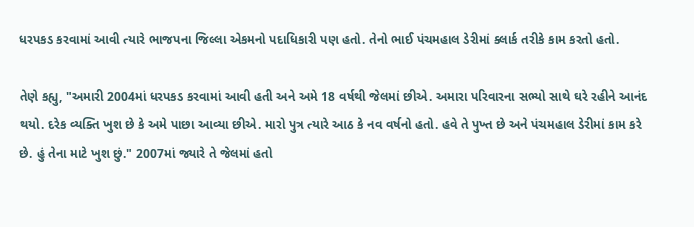ધરપકડ કરવામાં આવી ત્યારે ભાજપના જિલ્લા એકમનો પદાધિકારી પણ હતો. તેનો ભાઈ પંચમહાલ ડેરીમાં ક્લાર્ક તરીકે કામ કરતો હતો.

તેણે કહ્યુ, "અમારી 2004માં ધરપકડ કરવામાં આવી હતી અને અમે 18 વર્ષથી જેલમાં છીએ. અમારા પરિવારના સભ્યો સાથે ઘરે રહીને આનંદ થયો. દરેક વ્યક્તિ ખુશ છે કે અમે પાછા આવ્યા છીએ. મારો પુત્ર ત્યારે આઠ કે નવ વર્ષનો હતો. હવે તે પુખ્ત છે અને પંચમહાલ ડેરીમાં કામ કરે છે. હું તેના માટે ખુશ છું." 2007માં જ્યારે તે જેલમાં હતો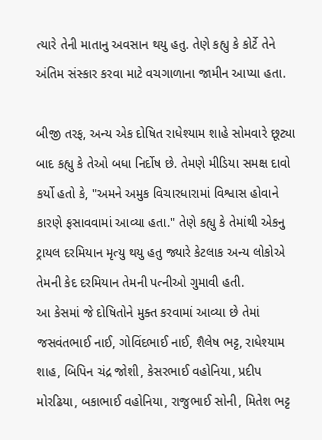ત્યારે તેની માતાનુ અવસાન થયુ હતુ. તેણે કહ્યુ કે કોર્ટે તેને અંતિમ સંસ્કાર કરવા માટે વચગાળાના જામીન આપ્યા હતા.

બીજી તરફ, અન્ય એક દોષિત રાધેશ્યામ શાહે સોમવારે છૂટ્યા બાદ કહ્યુ કે તેઓ બધા નિર્દોષ છે. તેમણે મીડિયા સમક્ષ દાવો કર્યો હતો કે, "અમને અમુક વિચારધારામાં વિશ્વાસ હોવાને કારણે ફસાવવામાં આવ્યા હતા." તેણે કહ્યુ કે તેમાંથી એકનુ ટ્રાયલ દરમિયાન મૃત્યુ થયુ હતુ જ્યારે કેટલાક અન્ય લોકોએ તેમની કેદ દરમિયાન તેમની પત્નીઓ ગુમાવી હતી.
આ કેસમાં જે દોષિતોને મુક્ત કરવામાં આવ્યા છે તેમાં જસવંતભાઈ નાઈ, ગોવિંદભાઈ નાઈ, શૈલેષ ભટ્ટ, રાધેશ્યામ શાહ, બિપિન ચંદ્ર જોશી, કેસરભાઈ વહોનિયા, પ્રદીપ મોરઢિયા, બકાભાઈ વહોનિયા, રાજુભાઈ સોની, મિતેશ ભટ્ટ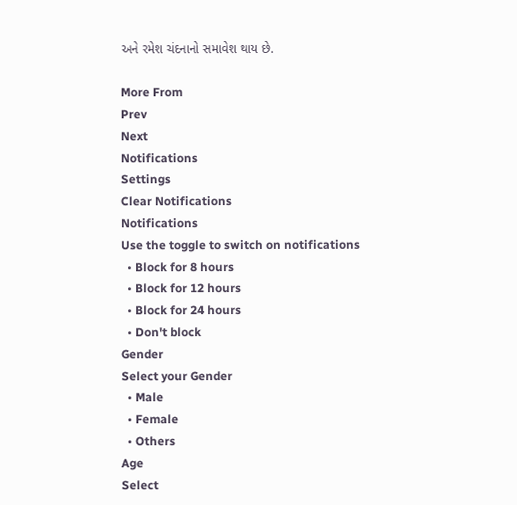અને રમેશ ચંદનાનો સમાવેશ થાય છે.

More From
Prev
Next
Notifications
Settings
Clear Notifications
Notifications
Use the toggle to switch on notifications
  • Block for 8 hours
  • Block for 12 hours
  • Block for 24 hours
  • Don't block
Gender
Select your Gender
  • Male
  • Female
  • Others
Age
Select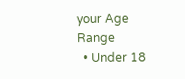your Age Range
  • Under 18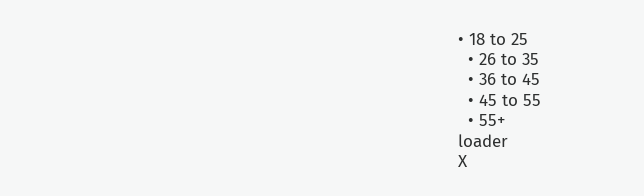• 18 to 25
  • 26 to 35
  • 36 to 45
  • 45 to 55
  • 55+
loader
X